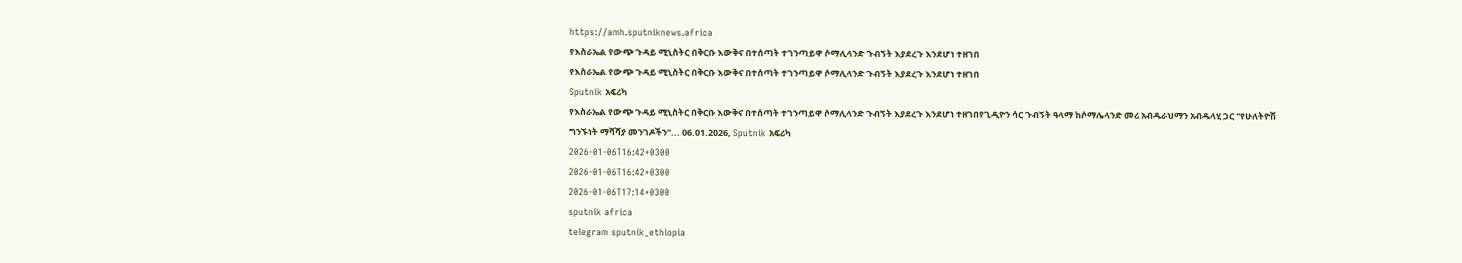https://amh.sputniknews.africa
የእስራኤል የውጭ ጉዳይ ሚኒስትር በቅርቡ እውቅና በተሰጣት ተገንጣይዋ ሶማሊላንድ ጉብኝት እያደረጉ እንደሆነ ተዘገበ
የእስራኤል የውጭ ጉዳይ ሚኒስትር በቅርቡ እውቅና በተሰጣት ተገንጣይዋ ሶማሊላንድ ጉብኝት እያደረጉ እንደሆነ ተዘገበ
Sputnik አፍሪካ
የእስራኤል የውጭ ጉዳይ ሚኒስትር በቅርቡ እውቅና በተሰጣት ተገንጣይዋ ሶማሊላንድ ጉብኝት እያደረጉ እንደሆነ ተዘገበየጊዲዮን ሳር ጉብኝት ዓላማ ከሶማሌላንድ መሪ አብዱራህማን አብዱላሂ ጋር "የሁለትዮሽ ግንኙነት ማሻሻያ መንገዶችን"... 06.01.2026, Sputnik አፍሪካ
2026-01-06T16:42+0300
2026-01-06T16:42+0300
2026-01-06T17:14+0300
sputnik africa
telegram sputnik_ethiopia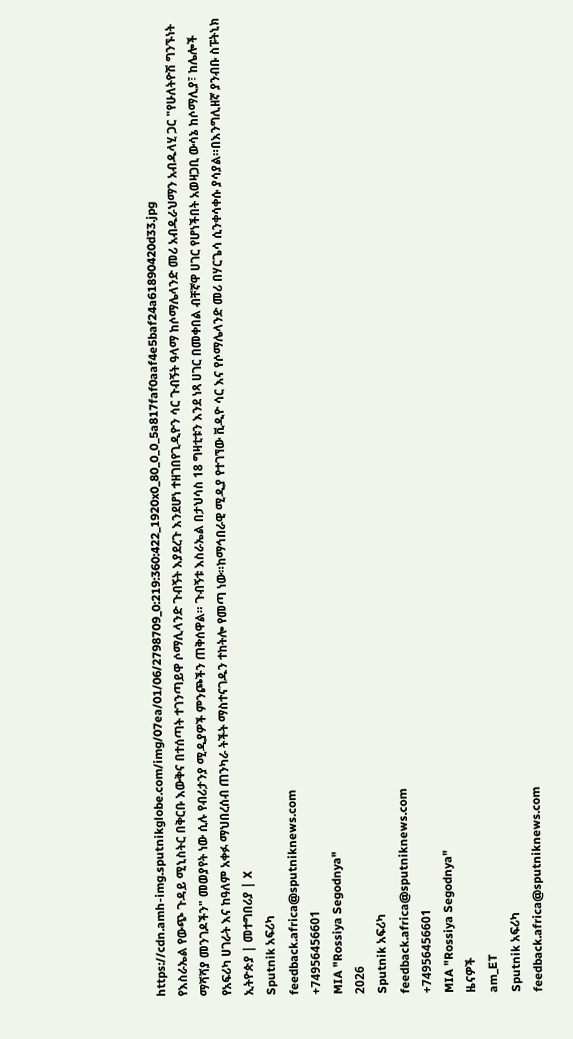https://cdn.amh-img.sputnikglobe.com/img/07ea/01/06/2798709_0:219:360:422_1920x0_80_0_0_5a817faf0aaf4e5baf24a61890420d33.jpg
የእስራኤል የውጭ ጉዳይ ሚኒስትር በቅርቡ እውቅና በተሰጣት ተገንጣይዋ ሶማሊላንድ ጉብኝት እያደረጉ እንደሆነ ተዘገበየጊዲዮን ሳር ጉብኝት ዓላማ ከሶማሌላንድ መሪ አብዱራህማን አብዱላሂ ጋር "የሁለትዮሽ ግንኙነት ማሻሻያ መንገዶችን" መወያየት ነው ሲሉ የብሪታንያ ሚዲያዎች ምንጮችን ጠቅሰዋል። ጉብኝቱ እስራኤል በታህሳስ 18 ግዛቲቱን እንደ ነጻ ሀገር በመቀበል ብቸኛዋ ሀገር የሆነችበት አወዛጋቢ ውሳኔ ከሶማሊያ፣ ከሌሎች የአፍሪካ ሀገራት እና ከዓለም አቀፉ ማህበረሰብ ጠንካራ ትችት ማስተናገዱን ተከትሎ የመጣ ነው።ከማኅበራዊ ሚዲያ የተገኘው ቪዲዮ ሳር እና የሶማሌላንድ መሪ በሃርጌሳ ሲንቀሳቀሱ ያሳያል።በእንግሊዘኛ ያንብቡ ስፑትኒክ ኢትዮጵያ | መተግበሪያ | X
Sputnik አፍሪካ
feedback.africa@sputniknews.com
+74956456601
MIA "Rossiya Segodnya"
2026
Sputnik አፍሪካ
feedback.africa@sputniknews.com
+74956456601
MIA "Rossiya Segodnya"
ዜናዎች
am_ET
Sputnik አፍሪካ
feedback.africa@sputniknews.com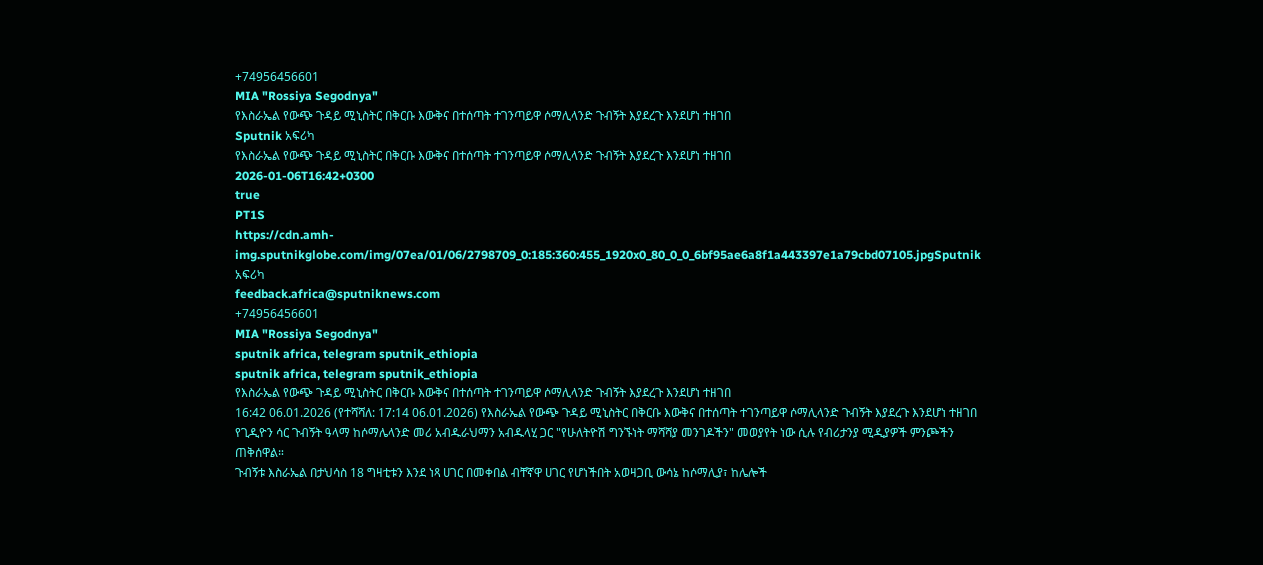+74956456601
MIA "Rossiya Segodnya"
የእስራኤል የውጭ ጉዳይ ሚኒስትር በቅርቡ እውቅና በተሰጣት ተገንጣይዋ ሶማሊላንድ ጉብኝት እያደረጉ እንደሆነ ተዘገበ
Sputnik አፍሪካ
የእስራኤል የውጭ ጉዳይ ሚኒስትር በቅርቡ እውቅና በተሰጣት ተገንጣይዋ ሶማሊላንድ ጉብኝት እያደረጉ እንደሆነ ተዘገበ
2026-01-06T16:42+0300
true
PT1S
https://cdn.amh-img.sputnikglobe.com/img/07ea/01/06/2798709_0:185:360:455_1920x0_80_0_0_6bf95ae6a8f1a443397e1a79cbd07105.jpgSputnik አፍሪካ
feedback.africa@sputniknews.com
+74956456601
MIA "Rossiya Segodnya"
sputnik africa, telegram sputnik_ethiopia
sputnik africa, telegram sputnik_ethiopia
የእስራኤል የውጭ ጉዳይ ሚኒስትር በቅርቡ እውቅና በተሰጣት ተገንጣይዋ ሶማሊላንድ ጉብኝት እያደረጉ እንደሆነ ተዘገበ
16:42 06.01.2026 (የተሻሻለ: 17:14 06.01.2026) የእስራኤል የውጭ ጉዳይ ሚኒስትር በቅርቡ እውቅና በተሰጣት ተገንጣይዋ ሶማሊላንድ ጉብኝት እያደረጉ እንደሆነ ተዘገበ
የጊዲዮን ሳር ጉብኝት ዓላማ ከሶማሌላንድ መሪ አብዱራህማን አብዱላሂ ጋር "የሁለትዮሽ ግንኙነት ማሻሻያ መንገዶችን" መወያየት ነው ሲሉ የብሪታንያ ሚዲያዎች ምንጮችን ጠቅሰዋል።
ጉብኝቱ እስራኤል በታህሳስ 18 ግዛቲቱን እንደ ነጻ ሀገር በመቀበል ብቸኛዋ ሀገር የሆነችበት አወዛጋቢ ውሳኔ ከሶማሊያ፣ ከሌሎች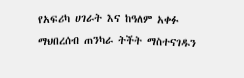የአፍሪካ ሀገራት እና ከዓለም አቀፉ ማህበረሰብ ጠንካራ ትችት ማስተናገዱን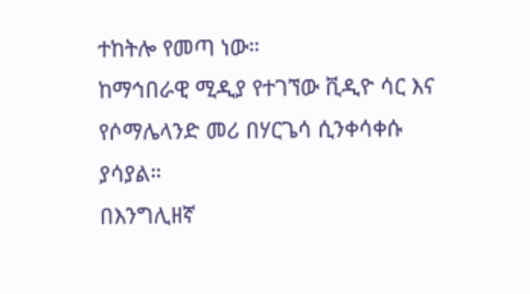ተከትሎ የመጣ ነው።
ከማኅበራዊ ሚዲያ የተገኘው ቪዲዮ ሳር እና የሶማሌላንድ መሪ በሃርጌሳ ሲንቀሳቀሱ ያሳያል።
በእንግሊዘኛ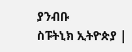ያንብቡ
ስፑትኒክ ኢትዮጵያ |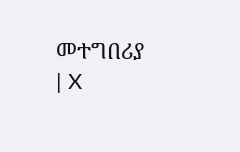መተግበሪያ | X